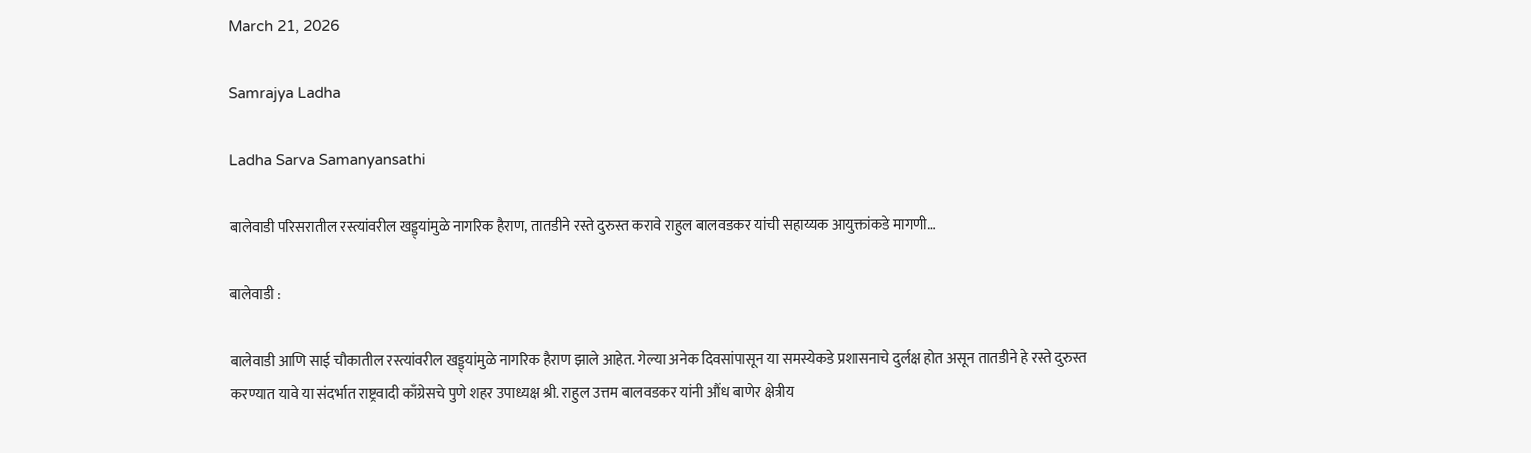March 21, 2026

Samrajya Ladha

Ladha Sarva Samanyansathi

बालेवाडी परिसरातील रस्त्यांवरील खड्ड्यांमुळे नागरिक हैराण, तातडीने रस्ते दुरुस्त करावे राहुल बालवडकर यांची सहाय्यक आयुक्तांकडे मागणी…

बालेवाडी :

बालेवाडी आणि साई चौकातील रस्त्यांवरील खड्ड्यांमुळे नागरिक हैराण झाले आहेत. गेल्या अनेक दिवसांपासून या समस्येकडे प्रशासनाचे दुर्लक्ष होत असून तातडीने हे रस्ते दुरुस्त करण्यात यावे या संदर्भात राष्ट्रवादी काँग्रेसचे पुणे शहर उपाध्यक्ष श्री. राहुल उत्तम बालवडकर यांनी औंध बाणेर क्षेत्रीय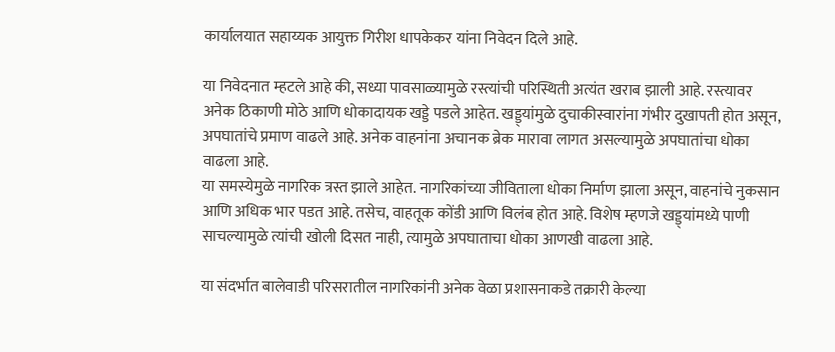कार्यालयात सहाय्यक आयुक्त गिरीश धापकेकर यांना निवेदन दिले आहे.

या निवेदनात म्हटले आहे की, सध्या पावसाळ्यामुळे रस्त्यांची परिस्थिती अत्यंत खराब झाली आहे. रस्त्यावर अनेक ठिकाणी मोठे आणि धोकादायक खड्डे पडले आहेत. खड्ड्यांमुळे दुचाकीस्वारांना गंभीर दुखापती होत असून, अपघातांचे प्रमाण वाढले आहे. अनेक वाहनांना अचानक ब्रेक मारावा लागत असल्यामुळे अपघातांचा धोका वाढला आहे.
या समस्येमुळे नागरिक त्रस्त झाले आहेत. नागरिकांच्या जीविताला धोका निर्माण झाला असून, वाहनांचे नुकसान आणि अधिक भार पडत आहे. तसेच, वाहतूक कोंडी आणि विलंब होत आहे. विशेष म्हणजे खड्ड्यांमध्ये पाणी साचल्यामुळे त्यांची खोली दिसत नाही, त्यामुळे अपघाताचा धोका आणखी वाढला आहे.

या संदर्भात बालेवाडी परिसरातील नागरिकांनी अनेक वेळा प्रशासनाकडे तक्रारी केल्या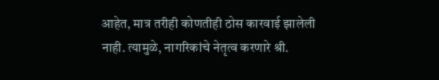आहेत, मात्र तरीही कोणतीही ठोस कारवाई झालेली नाही. त्यामुळे, नागरिकांचे नेतृत्व करणारे श्री.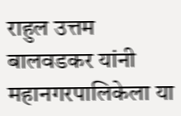राहुल उत्तम बालवडकर यांनी महानगरपालिकेला या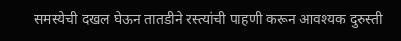समस्येची दखल घेऊन तातडीने रस्त्यांची पाहणी करून आवश्यक दुरुस्ती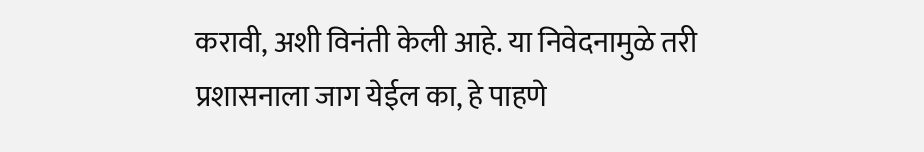करावी, अशी विनंती केली आहे. या निवेदनामुळे तरी प्रशासनाला जाग येईल का, हे पाहणे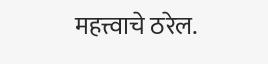महत्त्वाचे ठरेल.